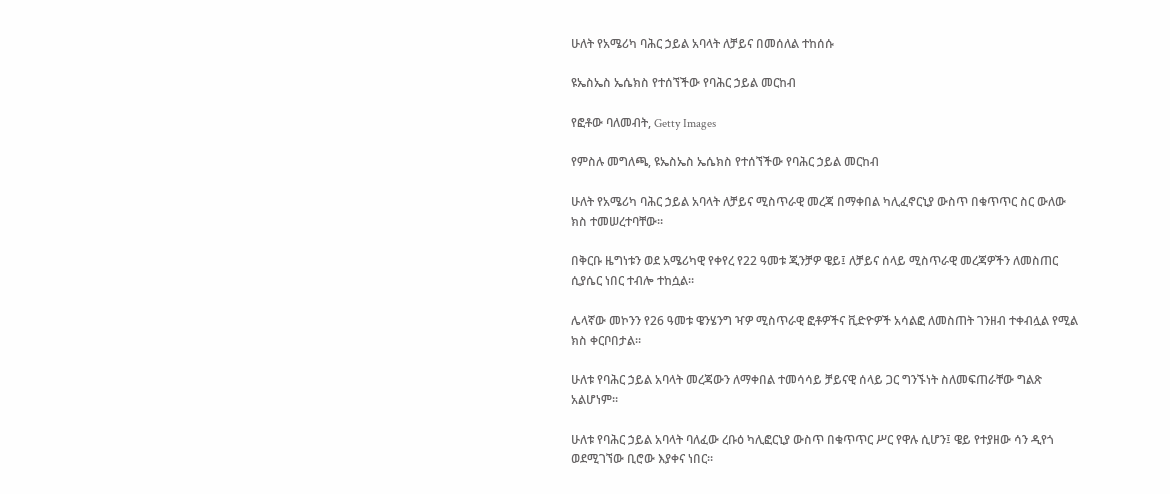ሁለት የአሜሪካ ባሕር ኃይል አባላት ለቻይና በመሰለል ተከሰሱ

ዩኤስኤስ ኤሴክስ የተሰኘችው የባሕር ኃይል መርከብ

የፎቶው ባለመብት, Getty Images

የምስሉ መግለጫ, ዩኤስኤስ ኤሴክስ የተሰኘችው የባሕር ኃይል መርከብ

ሁለት የአሜሪካ ባሕር ኃይል አባላት ለቻይና ሚስጥራዊ መረጃ በማቀበል ካሊፈኖርኒያ ውስጥ በቁጥጥር ስር ውለው ክስ ተመሠረተባቸው።

በቅርቡ ዜግነቱን ወደ አሜሪካዊ የቀየረ የ22 ዓመቱ ጂንቻዎ ዌይ፤ ለቻይና ሰላይ ሚስጥራዊ መረጃዎችን ለመስጠር ሲያሴር ነበር ተብሎ ተከሷል።

ሌላኛው መኮንን የ26 ዓመቱ ዌንሄንግ ዣዎ ሚስጥራዊ ፎቶዎችና ቪድዮዎች አሳልፎ ለመስጠት ገንዘብ ተቀብሏል የሚል ክስ ቀርቦበታል።

ሁለቱ የባሕር ኃይል አባላት መረጃውን ለማቀበል ተመሳሳይ ቻይናዊ ሰላይ ጋር ግንኙነት ስለመፍጠራቸው ግልጽ አልሆነም።

ሁለቱ የባሕር ኃይል አባላት ባለፈው ረቡዕ ካሊፎርኒያ ውስጥ በቁጥጥር ሥር የዋሉ ሲሆን፤ ዌይ የተያዘው ሳን ዲየጎ ወደሚገኘው ቢሮው እያቀና ነበር።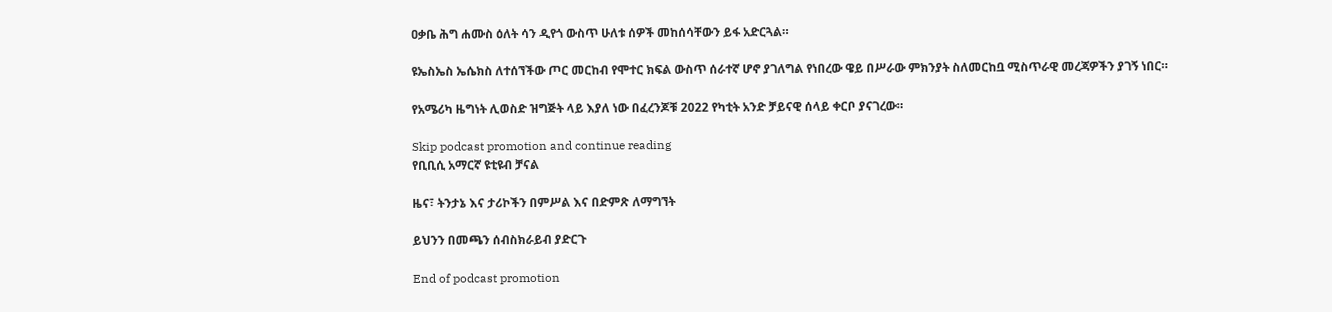ዐቃቤ ሕግ ሐሙስ ዕለት ሳን ዲየጎ ውስጥ ሁለቱ ሰዎች መከሰሳቸውን ይፋ አድርጓል።

ዩኤስኤስ ኤሴክስ ለተሰኘችው ጦር መርከብ የሞተር ክፍል ውስጥ ሰራተኛ ሆኖ ያገለግል የነበረው ዌይ በሥራው ምክንያት ስለመርከቧ ሚስጥራዊ መረጃዎችን ያገኝ ነበር።

የአሜሪካ ዜግነት ሊወስድ ዝግጅት ላይ እያለ ነው በፈረንጆቹ 2022 የካቲት አንድ ቻይናዊ ሰላይ ቀርቦ ያናገረው።

Skip podcast promotion and continue reading
የቢቢሲ አማርኛ ዩቲዩብ ቻናል

ዜና፣ ትንታኔ እና ታሪኮችን በምሥል እና በድምጽ ለማግኘት

ይህንን በመጫን ሰብስክራይብ ያድርጉ

End of podcast promotion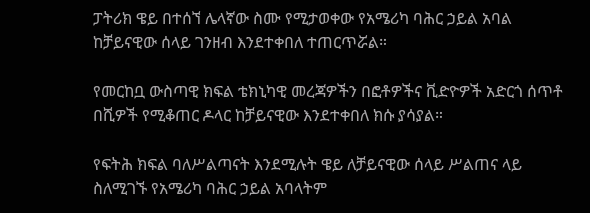ፓትሪክ ዌይ በተሰኘ ሌላኛው ስሙ የሚታወቀው የአሜሪካ ባሕር ኃይል አባል ከቻይናዊው ሰላይ ገንዘብ እንደተቀበለ ተጠርጥሯል።

የመርከቧ ውስጣዊ ክፍል ቴክኒካዊ መረጃዎችን በፎቶዎችና ቪድዮዎች አድርጎ ሰጥቶ በሺዎች የሚቆጠር ዶላር ከቻይናዊው እንደተቀበለ ክሱ ያሳያል።

የፍትሕ ክፍል ባለሥልጣናት እንደሚሉት ዌይ ለቻይናዊው ሰላይ ሥልጠና ላይ ስለሚገኙ የአሜሪካ ባሕር ኃይል አባላትም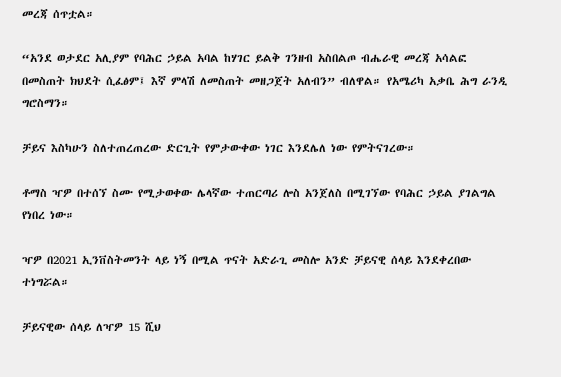መረጃ ሰጥቷል።

“አንደ ወታደር አሊያም የባሕር ኃይል አባል ከሃገር ይልቅ ገንዘብ አስበልጦ ብሔራዊ መረጃ አሳልፎ በመስጠት ክህደት ሲፈፅም፤ እኛ ምላሽ ለመስጠት መዘጋጀት አለብን” ብለዋል። የአሜሪካ አቃቤ ሕግ ራንዲ ግሮስማን።

ቻይና እስካሁን ስለተጠረጠረው ድርጊት የምታውቀው ነገር እንደሌለ ነው የምትናገረው።

ቶማስ ዣዎ በተሰኘ ስሙ የሚታወቀው ሌላኛው ተጠርጣሪ ሎስ አንጀለስ በሚገኘው የባሕር ኃይል ያገልግል የነበረ ነው።

ዣዎ በ2021 ኢንቨስትመንት ላይ ነኝ በሚል ጥናት አድራጊ መስሎ አንድ ቻይናዊ ሰላይ እንደቀረበው ተነግሯል።

ቻይናዊው ሰላይ ለዣዎ 15 ሺህ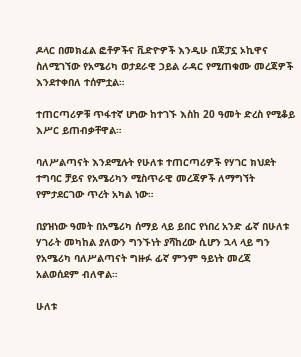ዶላር በመክፈል ፎቶዎችና ቪድዮዎች እንዲሁ በጃፓኗ ኦኪዋና ስለሚገኘው የአሜሪካ ወታደራዊ ኃይል ራዳር የሚጠቁሙ መረጃዎች እንደተቀበለ ተሰምቷል።

ተጠርጣሪዎቹ ጥፋተኛ ሆነው ከተገኙ እስከ 20 ዓመት ድረስ የሚቆይ እሥር ይጠብቃቸዋል።

ባለሥልጣናት እንደሚሉት የሁለቱ ተጠርጣሪዎች የሃገር ክህደት ተግባር ቻይና የአሜሪካን ሚስጥራዊ መረጃዎች ለማግኘት የምታደርገው ጥረት አካል ነው።

በያዝነው ዓመት በአሜሪካ ሰማይ ላይ ይበር የነበረ አንድ ፊኛ በሁለቱ ሃገራት መካከል ያለውን ግንኙነት ያሻከረው ሲሆን ኋላ ላይ ግን የአሜሪካ ባለሥልጣናት ግዙፉ ፊኛ ምንም ዓይነት መረጃ አልወሰደም ብለዋል።

ሁለቱ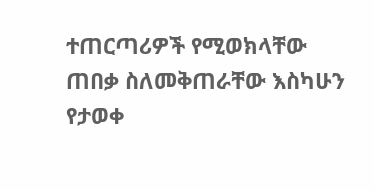ተጠርጣሪዎች የሚወክላቸው ጠበቃ ስለመቅጠራቸው እስካሁን የታወቀ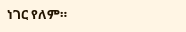ነገር የለም።